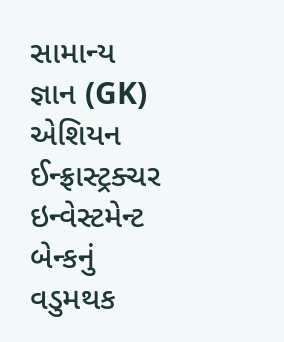સામાન્ય જ્ઞાન (GK)
એશિયન ઈન્ફ્રાસ્ટ્રક્ચર ઇન્વેસ્ટમેન્ટ બેન્કનું વડુમથક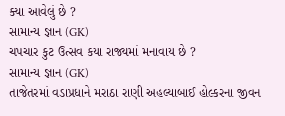ક્યા આવેલું છે ?
સામાન્ય જ્ઞાન (GK)
ચપચાર કુટ ઉત્સવ કયા રાજ્યમાં મનાવાય છે ?
સામાન્ય જ્ઞાન (GK)
તાજેતરમાં વડાપ્રધાને મરાઠા રાણી અહલ્યાબાઈ હોલ્કરના જીવન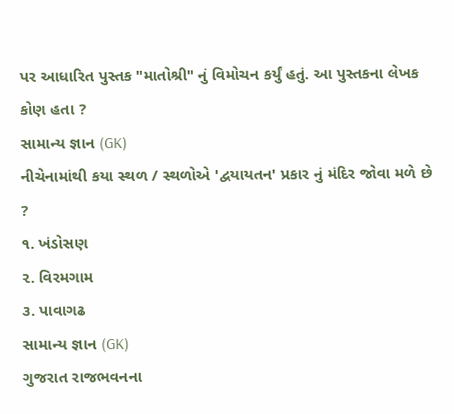પર આધારિત પુસ્તક "માતોશ્રી" નું વિમોચન કર્યું હતું. આ પુસ્તકના લેખક કોણ હતા ?
સામાન્ય જ્ઞાન (GK)
નીચેનામાંથી કયા સ્થળ / સ્થળોએ 'દ્વયાયતન' પ્રકાર નું મંદિર જોવા મળે છે ?
૧. ખંડોસણ
૨. વિરમગામ
૩. પાવાગઢ
સામાન્ય જ્ઞાન (GK)
ગુજરાત રાજભવનના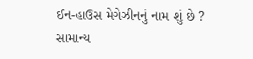ઈન-હાઉસ મેગેઝીનનું નામ શું છે ?
સામાન્ય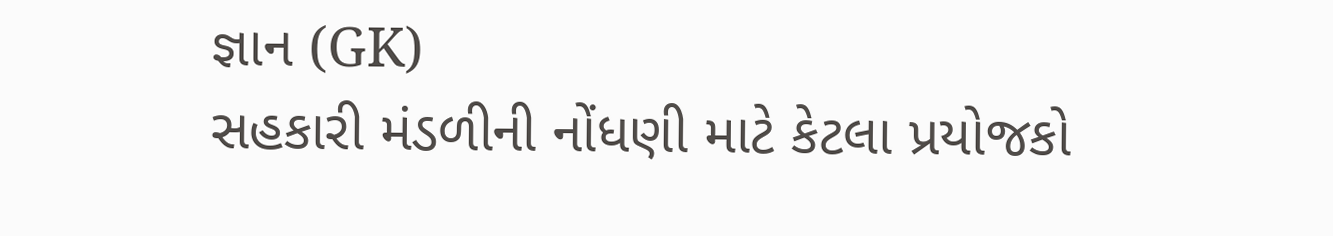જ્ઞાન (GK)
સહકારી મંડળીની નોંધણી માટે કેટલા પ્રયોજકો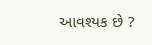આવશ્યક છે ?